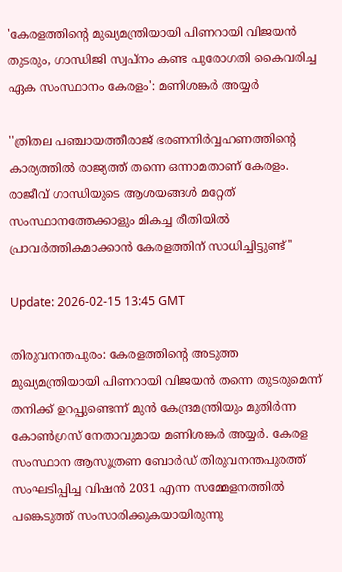'കേരളത്തിന്‍റെ മുഖ്യമന്ത്രിയായി പിണറായി വിജയന്‍ തുടരും, ഗാന്ധിജി സ്വപ്നം കണ്ട പുരോഗതി കൈവരിച്ച ഏക സംസ്ഥാനം കേരളം': മണിശങ്കർ അയ്യർ

''ത്രിതല പഞ്ചായത്തീരാജ് ഭരണനിർവ്വഹണത്തിന്റെ കാര്യത്തിൽ രാജ്യത്ത് തന്നെ ഒന്നാമതാണ് കേരളം. രാജീവ് ഗാന്ധിയുടെ ആശയങ്ങൾ മറ്റേത് സംസ്ഥാനത്തേക്കാളും മികച്ച രീതിയിൽ പ്രാവർത്തികമാക്കാൻ കേരളത്തിന് സാധിച്ചിട്ടുണ്ട്''

Update: 2026-02-15 13:45 GMT

തിരുവനന്തപുരം: കേരളത്തിന്റെ അടുത്ത മുഖ്യമന്ത്രിയായി പിണറായി വിജയൻ തന്നെ തുടരുമെന്ന് തനിക്ക് ഉറപ്പുണ്ടെന്ന് മുൻ കേന്ദ്രമന്ത്രിയും മുതിർന്ന കോൺഗ്രസ് നേതാവുമായ മണിശങ്കർ അയ്യർ. കേരള സംസ്ഥാന ആസൂത്രണ ബോർഡ് തിരുവനന്തപുരത്ത് സംഘടിപ്പിച്ച വിഷൻ 2031 എന്ന സമ്മേളനത്തിൽ പങ്കെടുത്ത് സംസാരിക്കുകയായിരുന്നു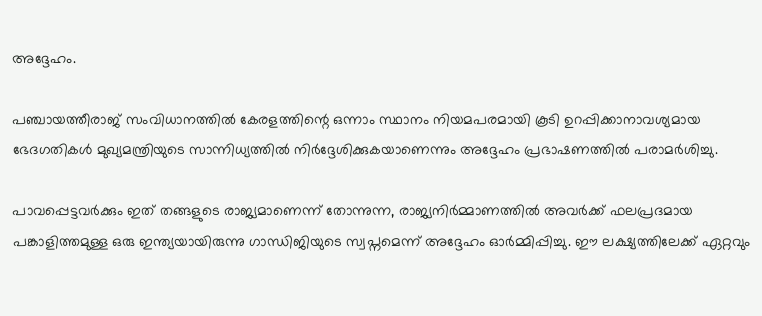അദ്ദേഹം.

പഞ്ചായത്തീരാജ് സംവിധാനത്തിൽ കേരളത്തിന്റെ ഒന്നാം സ്ഥാനം നിയമപരമായി കൂടി ഉറപ്പിക്കാനാവശ്യമായ ഭേദഗതികൾ മുഖ്യമന്ത്രിയുടെ സാന്നിധ്യത്തിൽ നിർദ്ദേശിക്കുകയാണെന്നും അദ്ദേഹം പ്രഭാഷണത്തിൽ പരാമർശിച്ചു.

പാവപ്പെട്ടവർക്കും ഇത് തങ്ങളുടെ രാജ്യമാണെന്ന് തോന്നുന്ന, രാജ്യനിർമ്മാണത്തിൽ അവർക്ക് ഫലപ്രദമായ പങ്കാളിത്തമുള്ള ഒരു ഇന്ത്യയായിരുന്നു ഗാന്ധിജിയുടെ സ്വപ്നമെന്ന് അദ്ദേഹം ഓർമ്മിപ്പിച്ചു. ഈ ലക്ഷ്യത്തിലേക്ക് ഏറ്റവും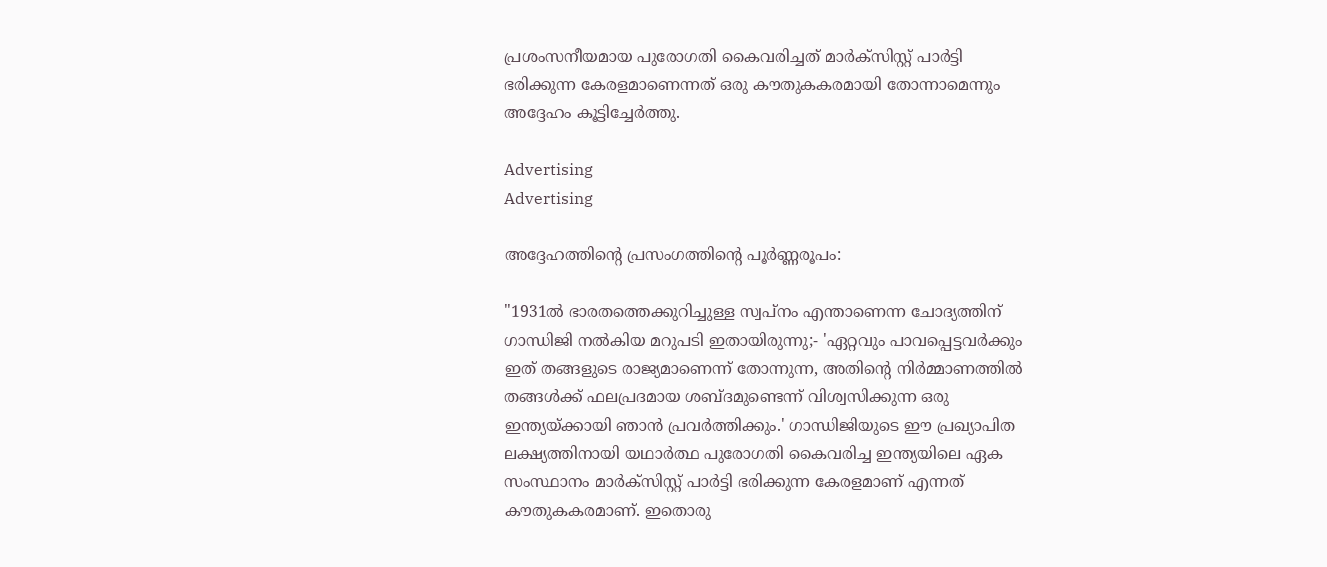പ്രശംസനീയമായ പുരോഗതി കൈവരിച്ചത് മാർക്സിസ്റ്റ് പാർട്ടി ഭരിക്കുന്ന കേരളമാണെന്നത് ഒരു കൗതുകകരമായി തോന്നാമെന്നും അദ്ദേഹം കൂട്ടിച്ചേർത്തു.

Advertising
Advertising

അദ്ദേഹത്തിൻ്റെ പ്രസംഗത്തിൻ്റെ പൂർണ്ണരൂപം:

"1931ൽ ഭാരതത്തെക്കുറിച്ചുള്ള സ്വപ്നം എന്താണെന്ന ചോദ്യത്തിന് ഗാന്ധിജി നൽകിയ മറുപടി ഇതായിരുന്നു;- 'ഏറ്റവും പാവപ്പെട്ടവർക്കും ഇത് തങ്ങളുടെ രാജ്യമാണെന്ന് തോന്നുന്ന, അതിന്റെ നിർമ്മാണത്തിൽ തങ്ങൾക്ക് ഫലപ്രദമായ ശബ്ദമുണ്ടെന്ന് വിശ്വസിക്കുന്ന ഒരു ഇന്ത്യയ്ക്കായി ഞാൻ പ്രവർത്തിക്കും.' ഗാന്ധിജിയുടെ ഈ പ്രഖ്യാപിത ലക്ഷ്യത്തിനായി യഥാർത്ഥ പുരോഗതി കൈവരിച്ച ഇന്ത്യയിലെ ഏക സംസ്ഥാനം മാർക്സിസ്റ്റ് പാർട്ടി ഭരിക്കുന്ന കേരളമാണ് എന്നത് കൗതുകകരമാണ്. ഇതൊരു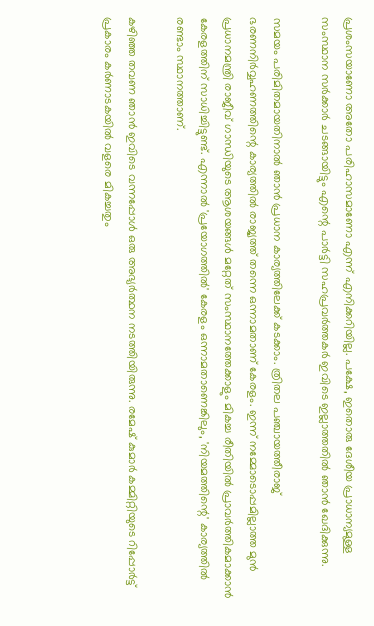പ്രശംസയാണോ അതോ പരിഹാസമാണോ എന്ന് എനിക്കറിയില്ല. പക്ഷേ, ഇതൊരു ദേശീയ പ്രാധാന്യമുള്ള സംസ്ഥാന സർക്കാർ ചടങ്ങായിട്ടും എന്റെ പാർട്ടി സഹപ്രവർത്തകർ ഇവിടെ ഇല്ലാത്തതിൽ ഞാൻ ഖേദിക്കുന്നു.

സമയം പരിമിതമായതിനാൽ ഞാൻ പ്രധാന കാര്യത്തിലേക്ക് കടക്കാം. ത്രിതല പഞ്ചായത്തീരാജ് ഭരണനിർവ്വഹണത്തിന്റെ കാര്യത്തിൽ രാജ്യത്ത് തന്നെ ഒന്നാമതാണ് കേരളം. ഇന്ന് നമ്മോടൊപ്പമില്ലാത്ത മുൻ പ്രധാനമന്ത്രി രാജീവ് ഗാന്ധിയുടെ ആശയങ്ങൾ മറ്റേത് സംസ്ഥാനത്തേക്കാളും മികച്ച രീതിയിൽ പ്രാവർത്തികമാക്കാൻ കേരളത്തിന് സാധിച്ചിട്ടുണ്ട്. എന്നാൽ 'പ്രയോഗത്തിൽ' കേരളം ഒന്നാമതാണെങ്കിലും, 'നിയമത്തിന്റെ' കാര്യത്തിൽ രണ്ടാം സ്ഥാനത്താണ്.

കഴിഞ്ഞ തവണ ഞാൻ ഇവിടെ വന്നപ്പോൾ ഒരു അഭ്യർത്ഥന നടത്തിയിരുന്നു. രമേഷ് കുമാർ കമ്മിറ്റിയുടെ റിപ്പോർട്ട് പ്രകാരം കർണാടകയിൽ വളരെ മികച്ചതും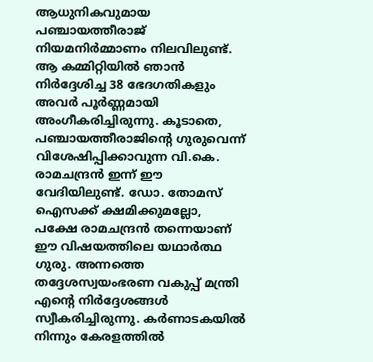ആധുനികവുമായ പഞ്ചായത്തീരാജ് നിയമനിർമ്മാണം നിലവിലുണ്ട്. ആ കമ്മിറ്റിയിൽ ഞാൻ നിർദ്ദേശിച്ച 38 ഭേദഗതികളും അവർ പൂർണ്ണമായി അംഗീകരിച്ചിരുന്നു. കൂടാതെ, പഞ്ചായത്തീരാജിന്റെ ഗുരുവെന്ന് വിശേഷിപ്പിക്കാവുന്ന വി.കെ. രാമചന്ദ്രൻ ഇന്ന് ഈ വേദിയിലുണ്ട്. ഡോ. തോമസ് ഐസക്ക് ക്ഷമിക്കുമല്ലോ, പക്ഷേ രാമചന്ദ്രൻ തന്നെയാണ് ഈ വിഷയത്തിലെ യഥാർത്ഥ ഗുരു. അന്നത്തെ തദ്ദേശസ്വയംഭരണ വകുപ്പ് മന്ത്രി എന്റെ നിർദ്ദേശങ്ങൾ സ്വീകരിച്ചിരുന്നു. കർണാടകയിൽ നിന്നും കേരളത്തിൽ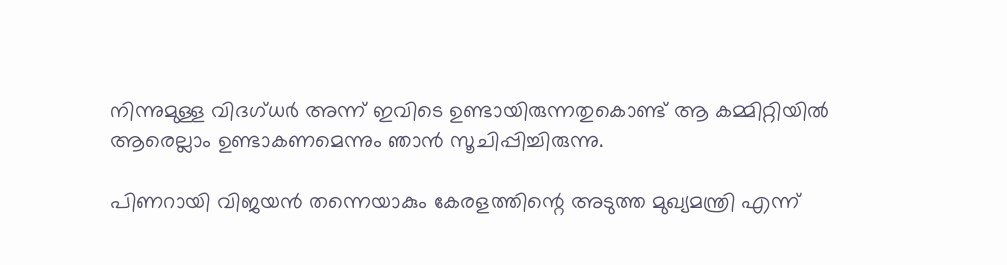നിന്നുമുള്ള വിദഗ്ധർ അന്ന് ഇവിടെ ഉണ്ടായിരുന്നതുകൊണ്ട് ആ കമ്മിറ്റിയിൽ ആരെല്ലാം ഉണ്ടാകണമെന്നും ഞാൻ സൂചിപ്പിച്ചിരുന്നു.

പിണറായി വിജയൻ തന്നെയാകും കേരളത്തിന്റെ അടുത്ത മുഖ്യമന്ത്രി എന്ന്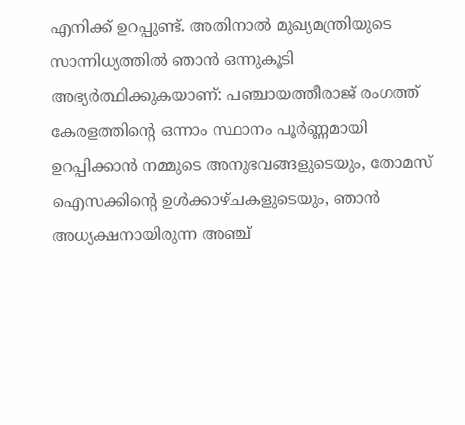എനിക്ക് ഉറപ്പുണ്ട്. അതിനാൽ മുഖ്യമന്ത്രിയുടെ സാന്നിധ്യത്തിൽ ഞാൻ ഒന്നുകൂടി അഭ്യർത്ഥിക്കുകയാണ്: പഞ്ചായത്തീരാജ് രംഗത്ത് കേരളത്തിന്റെ ഒന്നാം സ്ഥാനം പൂർണ്ണമായി ഉറപ്പിക്കാൻ നമ്മുടെ അനുഭവങ്ങളുടെയും, തോമസ് ഐസക്കിന്റെ ഉൾക്കാഴ്ചകളുടെയും, ഞാൻ അധ്യക്ഷനായിരുന്ന അഞ്ച്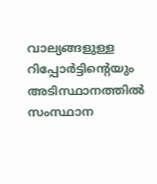വാല്യങ്ങളുള്ള റിപ്പോർട്ടിന്റെയും അടിസ്ഥാനത്തിൽ സംസ്ഥാന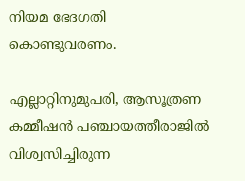നിയമ ഭേദഗതി കൊണ്ടുവരണം.

എല്ലാറ്റിനുമുപരി, ആസൂത്രണ കമ്മീഷൻ പഞ്ചായത്തീരാജിൽ വിശ്വസിച്ചിരുന്ന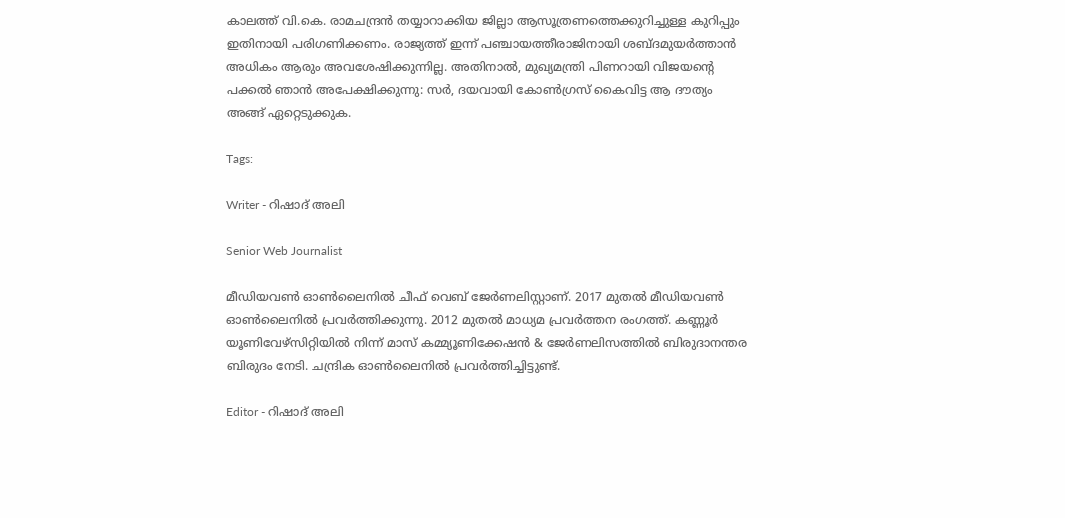കാലത്ത് വി.കെ. രാമചന്ദ്രൻ തയ്യാറാക്കിയ ജില്ലാ ആസൂത്രണത്തെക്കുറിച്ചുള്ള കുറിപ്പും ഇതിനായി പരിഗണിക്കണം. രാജ്യത്ത് ഇന്ന് പഞ്ചായത്തീരാജിനായി ശബ്ദമുയർത്താൻ അധികം ആരും അവശേഷിക്കുന്നില്ല. അതിനാൽ, മുഖ്യമന്ത്രി പിണറായി വിജയന്റെ പക്കൽ ഞാൻ അപേക്ഷിക്കുന്നു: സർ, ദയവായി കോൺഗ്രസ് കൈവിട്ട ആ ദൗത്യം അങ്ങ് ഏറ്റെടുക്കുക.

Tags:

Writer - റിഷാദ് അലി

Senior Web Journalist

മീഡിയവൺ ഓൺലൈനിൽ ചീഫ് വെബ് ജേർണലിസ്റ്റാണ്. 2017 മുതൽ മീഡിയവൺ ഓൺലൈനിൽ പ്രവർത്തിക്കുന്നു. 2012 മുതൽ മാധ്യമ പ്രവർത്തന രംഗത്ത്. കണ്ണൂര്‍ യൂണിവേഴ്‌സിറ്റിയിൽ നിന്ന് മാസ് കമ്മ്യൂണിക്കേഷന്‍ & ജേര്‍ണലിസത്തില്‍ ബിരുദാനന്തര ബിരുദം നേടി. ചന്ദ്രിക ഓണ്‍ലൈനില്‍ പ്രവര്‍ത്തിച്ചിട്ടുണ്ട്.

Editor - റിഷാദ് അലി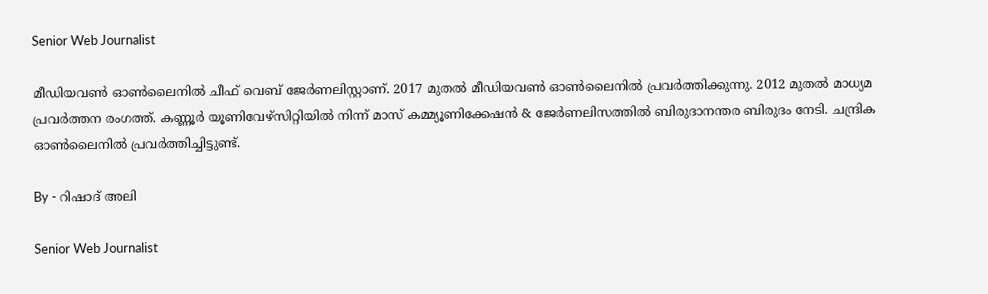Senior Web Journalist

മീഡിയവൺ ഓൺലൈനിൽ ചീഫ് വെബ് ജേർണലിസ്റ്റാണ്. 2017 മുതൽ മീഡിയവൺ ഓൺലൈനിൽ പ്രവർത്തിക്കുന്നു. 2012 മുതൽ മാധ്യമ പ്രവർത്തന രംഗത്ത്. കണ്ണൂര്‍ യൂണിവേഴ്‌സിറ്റിയിൽ നിന്ന് മാസ് കമ്മ്യൂണിക്കേഷന്‍ & ജേര്‍ണലിസത്തില്‍ ബിരുദാനന്തര ബിരുദം നേടി. ചന്ദ്രിക ഓണ്‍ലൈനില്‍ പ്രവര്‍ത്തിച്ചിട്ടുണ്ട്.

By - റിഷാദ് അലി

Senior Web Journalist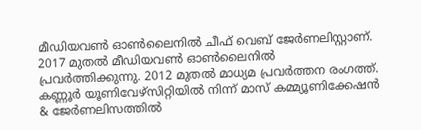മീഡിയവൺ ഓൺലൈനിൽ ചീഫ് വെബ് ജേർണലിസ്റ്റാണ്. 2017 മുതൽ മീഡിയവൺ ഓൺലൈനിൽ പ്രവർത്തിക്കുന്നു. 2012 മുതൽ മാധ്യമ പ്രവർത്തന രംഗത്ത്. കണ്ണൂര്‍ യൂണിവേഴ്‌സിറ്റിയിൽ നിന്ന് മാസ് കമ്മ്യൂണിക്കേഷന്‍ & ജേര്‍ണലിസത്തില്‍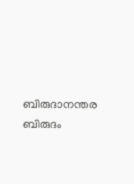ബിരുദാനന്തര ബിരുദം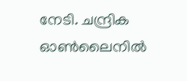നേടി. ചന്ദ്രിക ഓണ്‍ലൈനില്‍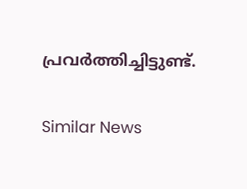പ്രവര്‍ത്തിച്ചിട്ടുണ്ട്.

Similar News